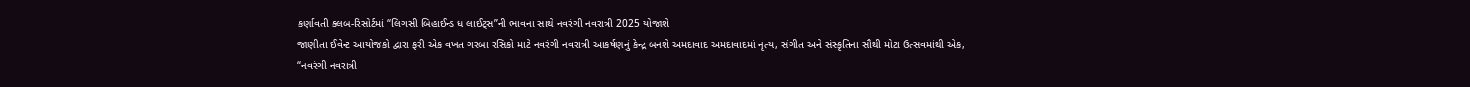કર્ણાવતી ક્લબ-રિસોર્ટમાં “લિગસી બિહાઈન્ડ ધ લાઈટ્સ”ની ભાવના સાથે નવરંગી નવરાત્રી 2025 યોજાશે
જાણીતા ઈવેન્ટ આયોજકો દ્વારા ફરી એક વખત ગરબા રસિકો માટે નવરંગી નવરાત્રી આકર્ષણનું કેન્દ્ર બનશે અમદાવાદ અમદાવાદમાં નૃત્ય, સંગીત અને સંસ્કૃતિના સૌથી મોટા ઉત્સવમાંથી એક, “નવરંગી નવરાત્રી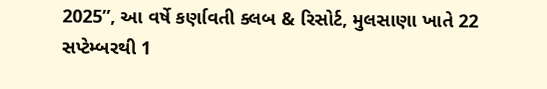2025”, આ વર્ષે કર્ણાવતી ક્લબ & રિસોર્ટ, મુલસાણા ખાતે 22 સપ્ટેમ્બરથી 1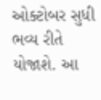ઓક્ટોબર સુધી ભવ્ય રીતે યોજાશે. આ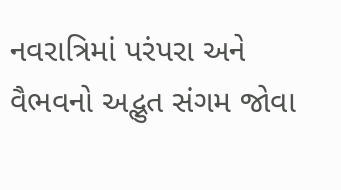નવરાત્રિમાં પરંપરા અને વૈભવનો અદ્ભુત સંગમ જોવા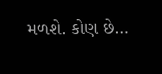મળશે. કોણ છે…